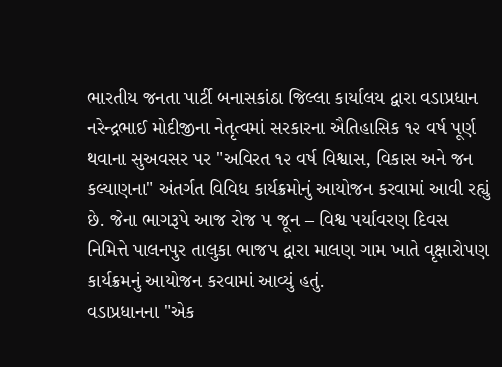ભારતીય જનતા પાર્ટી બનાસકાંઠા જિલ્લા કાર્યાલય દ્વારા વડાપ્રધાન નરેન્દ્રભાઈ મોદીજીના નેતૃત્વમાં સરકારના ઐતિહાસિક ૧૨ વર્ષ પૂર્ણ થવાના સુઅવસર પર "અવિરત ૧૨ વર્ષ વિશ્વાસ, વિકાસ અને જન કલ્યાણના" અંતર્ગત વિવિધ કાર્યક્રમોનું આયોજન કરવામાં આવી રહ્યું છે. જેના ભાગરૂપે આજ રોજ ૫ જૂન – વિશ્વ પર્યાવરણ દિવસ નિમિત્તે પાલનપુર તાલુકા ભાજપ દ્વારા માલણ ગામ ખાતે વૃક્ષારોપણ કાર્યક્રમનું આયોજન કરવામાં આવ્યું હતું.
વડાપ્રધાનના "એક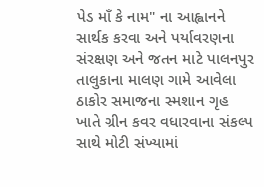પેડ માઁ કે નામ" ના આહ્વાનને સાર્થક કરવા અને પર્યાવરણના સંરક્ષણ અને જતન માટે પાલનપુર તાલુકાના માલણ ગામે આવેલા ઠાકોર સમાજના સ્મશાન ગૃહ ખાતે ગ્રીન કવર વધારવાના સંકલ્પ સાથે મોટી સંખ્યામાં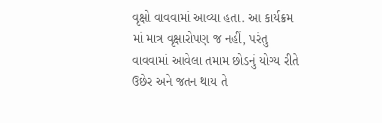વૃક્ષો વાવવામાં આવ્યા હતા. આ કાર્યક્રમ માં માત્ર વૃક્ષારોપણ જ નહીં, પરંતુ વાવવામાં આવેલા તમામ છોડનું યોગ્ય રીતે ઉછેર અને જતન થાય તે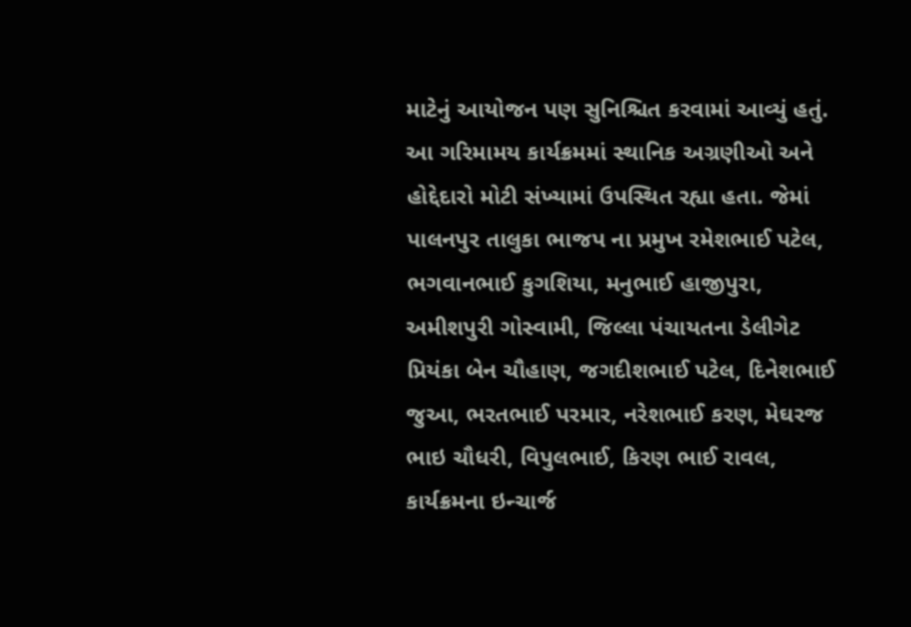માટેનું આયોજન પણ સુનિશ્ચિત કરવામાં આવ્યું હતું. આ ગરિમામય કાર્યક્રમમાં સ્થાનિક અગ્રણીઓ અને હોદ્દેદારો મોટી સંખ્યામાં ઉપસ્થિત રહ્યા હતા. જેમાં પાલનપુર તાલુકા ભાજપ ના પ્રમુખ રમેશભાઈ પટેલ, ભગવાનભાઈ કુગશિયા, મનુભાઈ હાજીપુરા, અમીશપુરી ગોસ્વામી, જિલ્લા પંચાયતના ડેલીગેટ પ્રિયંકા બેન ચૌહાણ, જગદીશભાઈ પટેલ, દિનેશભાઈ જુઆ, ભરતભાઈ પરમાર, નરેશભાઈ કરણ, મેઘરજ ભાઇ ચૌધરી, વિપુલભાઈ, કિરણ ભાઈ રાવલ, કાર્યક્રમના ઇન્ચાર્જ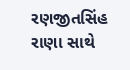રણજીતસિંહ રાણા સાથે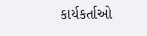કાર્યકર્તાઓ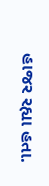હાજર રહ્યા હતા.